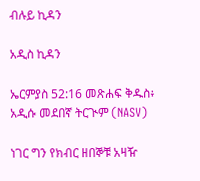ብሉይ ኪዳን

አዲስ ኪዳን

ኤርምያስ 52:16 መጽሐፍ ቅዱስ፥ አዲሱ መደበኛ ትርጒም (NASV)

ነገር ግን የክብር ዘበኞቹ አዛዥ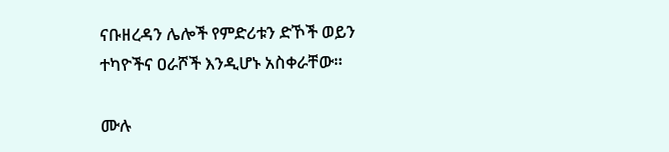ናቡዘረዳን ሌሎች የምድሪቱን ድኾች ወይን ተካዮችና ዐራሾች እንዲሆኑ አስቀራቸው።

ሙሉ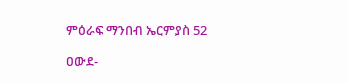ምዕራፍ ማንበብ ኤርምያስ 52

ዐውደ-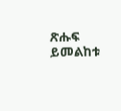ጽሑፍ ይመልከቱ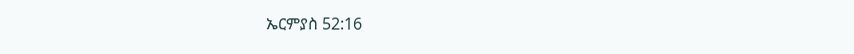ኤርምያስ 52:16